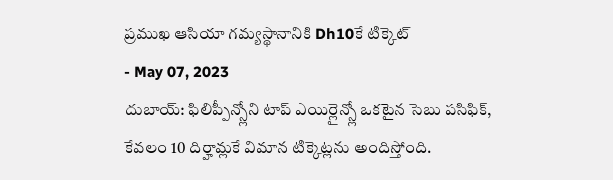ప్రముఖ ఆసియా గమ్యస్థానానికి Dh10కే టిక్కెట్
- May 07, 2023
దుబాయ్: ఫిలిప్పీన్స్లోని టాప్ ఎయిర్లైన్స్లో ఒకటైన సెబు పసిఫిక్, కేవలం 10 దిర్హామ్లకే విమాన టిక్కెట్లను అందిస్తోంది.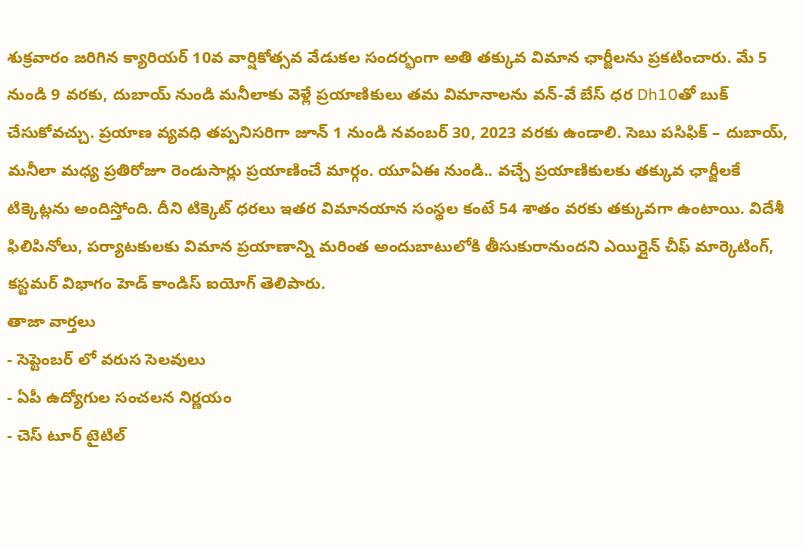శుక్రవారం జరిగిన క్యారియర్ 10వ వార్షికోత్సవ వేడుకల సందర్భంగా అతి తక్కువ విమాన ఛార్జీలను ప్రకటించారు. మే 5 నుండి 9 వరకు, దుబాయ్ నుండి మనీలాకు వెళ్లే ప్రయాణికులు తమ విమానాలను వన్-వే బేస్ ధర Dh10తో బుక్ చేసుకోవచ్చు. ప్రయాణ వ్యవధి తప్పనిసరిగా జూన్ 1 నుండి నవంబర్ 30, 2023 వరకు ఉండాలి. సెబు పసిఫిక్ – దుబాయ్, మనీలా మధ్య ప్రతిరోజూ రెండుసార్లు ప్రయాణించే మార్గం. యూఏఈ నుండి.. వచ్చే ప్రయాణికులకు తక్కువ ఛార్జీలకే టిక్కెట్లను అందిస్తోంది. దీని టిక్కెట్ ధరలు ఇతర విమానయాన సంస్థల కంటే 54 శాతం వరకు తక్కువగా ఉంటాయి. విదేశీ ఫిలిపినోలు, పర్యాటకులకు విమాన ప్రయాణాన్ని మరింత అందుబాటులోకి తీసుకురానుందని ఎయిర్లైన్ చీఫ్ మార్కెటింగ్, కస్టమర్ విభాగం హెడ్ కాండిస్ ఐయోగ్ తెలిపారు.
తాజా వార్తలు
- సెప్టెంబర్ లో వరుస సెలవులు
- ఏపీ ఉద్యోగుల సంచలన నిర్ణయం
- చెస్ టూర్ టైటిల్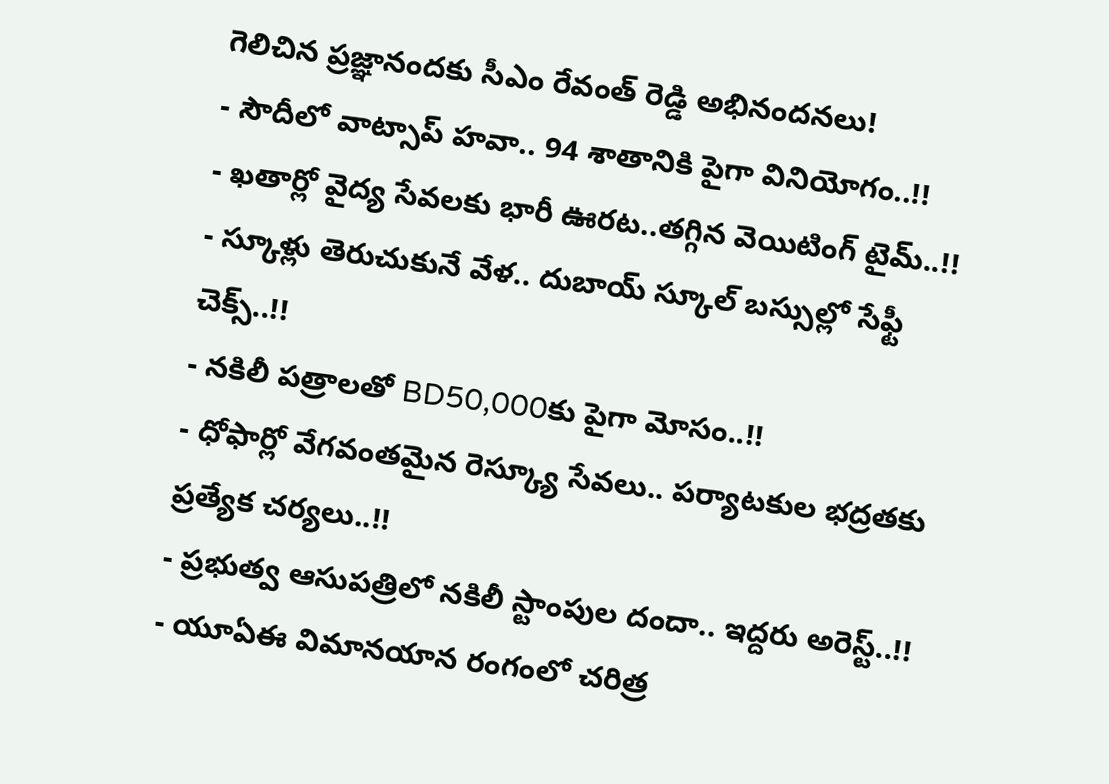గెలిచిన ప్రజ్ఞానందకు సీఎం రేవంత్ రెడ్డి అభినందనలు!
- సౌదీలో వాట్సాప్ హవా.. 94 శాతానికి పైగా వినియోగం..!!
- ఖతార్లో వైద్య సేవలకు భారీ ఊరట..తగ్గిన వెయిటింగ్ టైమ్..!!
- స్కూళ్లు తెరుచుకునే వేళ.. దుబాయ్ స్కూల్ బస్సుల్లో సేఫ్టీ చెక్స్..!!
- నకిలీ పత్రాలతో BD50,000కు పైగా మోసం..!!
- ధోఫార్లో వేగవంతమైన రెస్క్యూ సేవలు.. పర్యాటకుల భద్రతకు ప్రత్యేక చర్యలు..!!
- ప్రభుత్వ ఆసుపత్రిలో నకిలీ స్టాంపుల దందా.. ఇద్దరు అరెస్ట్..!!
- యూఏఈ విమానయాన రంగంలో చరిత్ర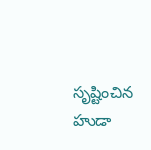సృష్టించిన హుడా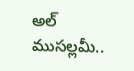అల్ ముసల్లమీ..